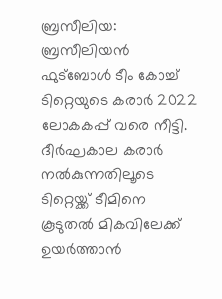ബ്രസീലിയ: ബ്രസീലിയൻ ഫുട്ബോൾ ടീം കോച്ച് ടിറ്റെയുടെ കരാർ 2022 ലോകകപ്പ് വരെ നീട്ടി. ദീർഘകാല കരാർ നൽകുന്നതിലൂടെ ടിറ്റെയ്ക്ക് ടീമിനെ കൂടുതൽ മികവിലേക്ക് ഉയർത്താൻ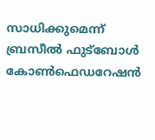സാധിക്കുമെന്ന് ബ്രസീൽ ഫുട്ബോൾ കോൺഫെഡറേഷൻ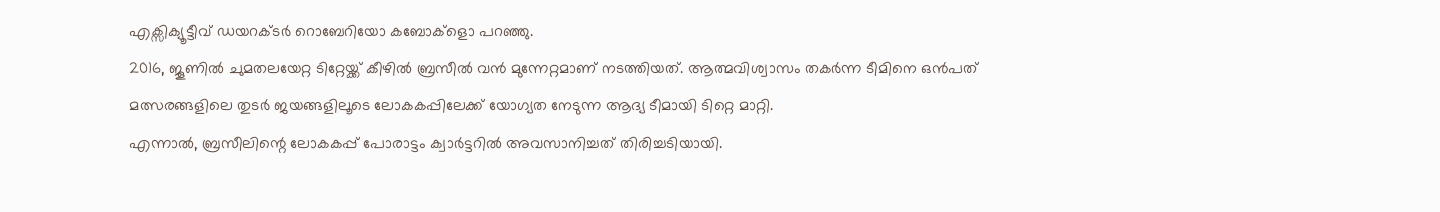എക്സിക്യൂട്ടീവ് ഡയറക്ടർ റൊബേറിയോ കബോക്ളൊ പറഞ്ഞു.
2016, ജൂണിൽ ചുമതലയേറ്റ ടിറ്റേയ്ക്ക് കീഴിൽ ബ്രസീൽ വൻ മുന്നേറ്റമാണ് നടത്തിയത്. ആത്മവിശ്വാസം തകർന്ന ടീമിനെ ഒൻപത് മത്സരങ്ങളിലെ തുടർ ജയങ്ങളിലൂടെ ലോകകപ്പിലേക്ക് യോഗ്യത നേടുന്ന ആദ്യ ടീമായി ടിറ്റെ മാറ്റി.
എന്നാൽ, ബ്രസീലിന്റെ ലോകകപ്പ് പോരാട്ടം ക്വാർട്ടറിൽ അവസാനിച്ചത് തിരിച്ചടിയായി.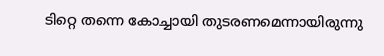ടിറ്റെ തന്നെ കോച്ചായി തുടരണമെന്നായിരുന്നു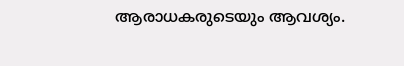ആരാധകരുടെയും ആവശ്യം.